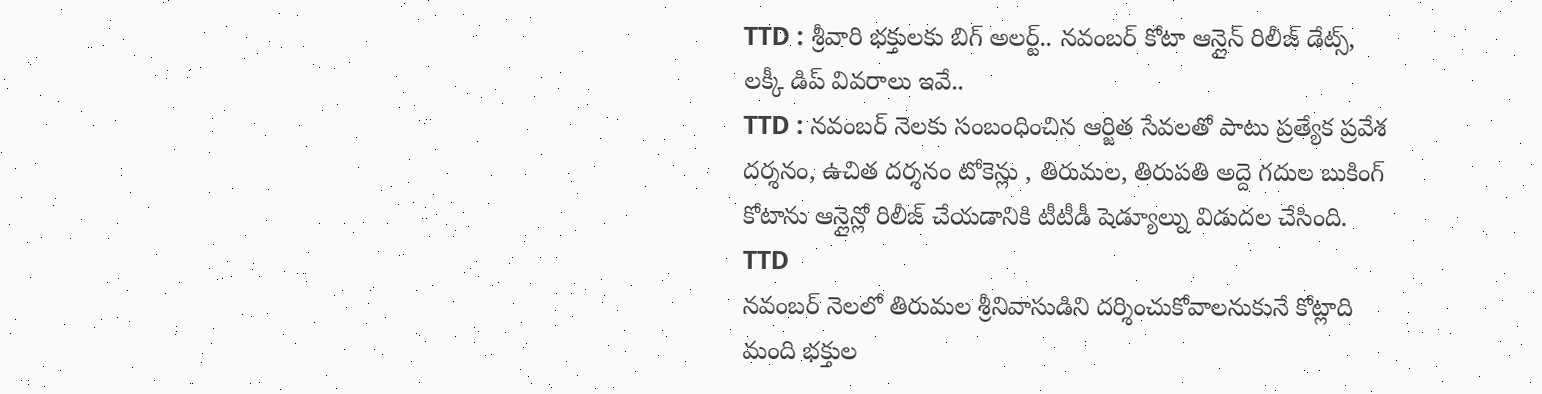TTD : శ్రీవారి భక్తులకు బిగ్ అలర్ట్.. నవంబర్ కోటా ఆన్లైన్ రిలీజ్ డేట్స్, లక్కీ డిప్ వివరాలు ఇవే..
TTD : నవంబర్ నెలకు సంబంధించిన ఆర్జిత సేవలతో పాటు ప్రత్యేక ప్రవేశ దర్శనం, ఉచిత దర్శనం టోకెన్లు , తిరుమల, తిరుపతి అద్దె గదుల బుకింగ్ కోటాను ఆన్లైన్లో రిలీజ్ చేయడానికి టీటీడీ షెడ్యూల్ను విడుదల చేసింది.
TTD
నవంబర్ నెలలో తిరుమల శ్రీనివాసుడిని దర్శించుకోవాలనుకునే కోట్లాది మంది భక్తుల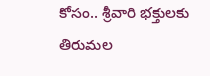కోసం.. శ్రీవారి భక్తులకు తిరుమల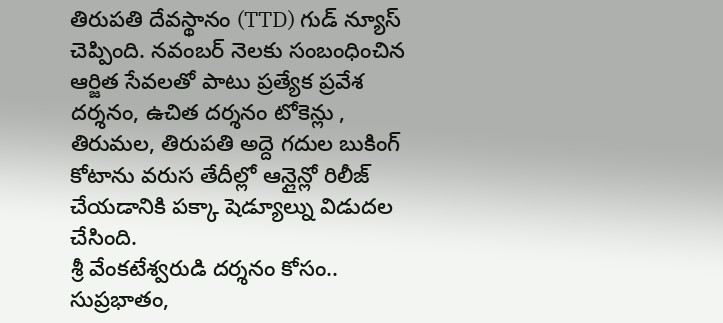తిరుపతి దేవస్థానం (TTD) గుడ్ న్యూస్ చెప్పింది. నవంబర్ నెలకు సంబంధించిన ఆర్జిత సేవలతో పాటు ప్రత్యేక ప్రవేశ దర్శనం, ఉచిత దర్శనం టోకెన్లు , తిరుమల, తిరుపతి అద్దె గదుల బుకింగ్ కోటాను వరుస తేదీల్లో ఆన్లైన్లో రిలీజ్ చేయడానికి పక్కా షెడ్యూల్ను విడుదల చేసింది.
శ్రీ వేంకటేశ్వరుడి దర్శనం కోసం.. సుప్రభాతం,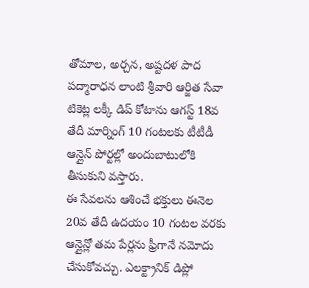తోమాల, అర్చన, అష్టదళ పాద పద్మారాధన లాంటి శ్రీవారి ఆర్జిత సేవా టికెట్ల లక్కీ డిప్ కోటాను ఆగస్ట్ 18వ తేదీ మార్నింగ్ 10 గంటలకు టీటీడీ ఆన్లైన్ పోర్టల్లో అందుబాటులోకి తీసుకుని వస్తారు.
ఈ సేవలను ఆశించే భక్తులు ఈనెల 20వ తేదీ ఉదయం 10 గంటల వరకు ఆన్లైన్లో తమ పేర్లను ఫ్రీగానే నమోదు చేసుకోవచ్చు. ఎలక్ట్రానిక్ డిప్లో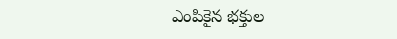ఎంపికైన భక్తుల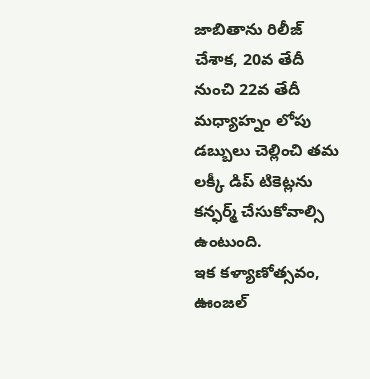జాబితాను రిలీజ్ చేశాక, 20వ తేదీ నుంచి 22వ తేదీ మధ్యాహ్నం లోపు డబ్బులు చెల్లించి తమ లక్కీ డిప్ టికెట్లను కన్ఫర్మ్ చేసుకోవాల్సి ఉంటుంది.
ఇక కళ్యాణోత్సవం, ఊంజల్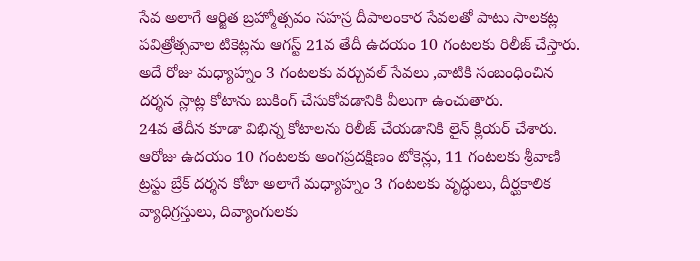సేవ అలాగే ఆర్జిత బ్రహ్మోత్సవం సహస్ర దీపాలంకార సేవలతో పాటు సాలకట్ల పవిత్రోత్సవాల టికెట్లను ఆగస్ట్ 21వ తేదీ ఉదయం 10 గంటలకు రిలీజ్ చేస్తారు. అదే రోజు మధ్యాహ్నం 3 గంటలకు వర్చువల్ సేవలు ,వాటికి సంబంధించిన దర్శన స్లాట్ల కోటాను బుకింగ్ చేసుకోవడానికి వీలుగా ఉంచుతారు.
24వ తేదీన కూడా విభిన్న కోటాలను రిలీజ్ చేయడానికి లైన్ క్లియర్ చేశారు. ఆరోజు ఉదయం 10 గంటలకు అంగప్రదక్షిణం టోకెన్లు, 11 గంటలకు శ్రీవాణి ట్రస్టు బ్రేక్ దర్శన కోటా అలాగే మధ్యాహ్నం 3 గంటలకు వృద్ధులు, దీర్ఘకాలిక వ్యాధిగ్రస్తులు, దివ్యాంగులకు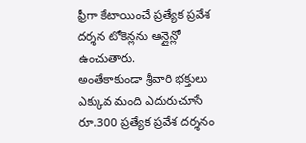ఫ్రీగా కేటాయించే ప్రత్యేక ప్రవేశ దర్శన టోకెన్లను ఆన్లైన్లో ఉంచుతారు.
అంతేకాకుండా శ్రీవారి భక్తులు ఎక్కువ మంది ఎదురుచూసే రూ.300 ప్రత్యేక ప్రవేశ దర్శనం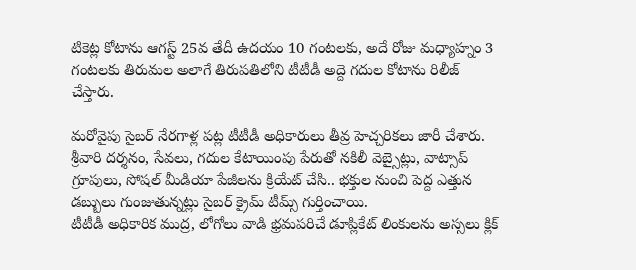టికెట్ల కోటాను ఆగస్ట్ 25వ తేదీ ఉదయం 10 గంటలకు, అదే రోజు మధ్యాహ్నం 3 గంటలకు తిరుమల అలాగే తిరుపతిలోని టీటీడీ అద్దె గదుల కోటాను రిలీజ్ చేస్తారు.

మరోవైపు సైబర్ నేరగాళ్ల పట్ల టీటీడీ అధికారులు తీవ్ర హెచ్చరికలు జారీ చేశారు. శ్రీవారి దర్శనం, సేవలు, గదుల కేటాయింపు పేరుతో నకిలీ వెబ్సైట్లు, వాట్సాప్ గ్రూపులు, సోషల్ మీడియా పేజీలను క్రియేట్ చేసి.. భక్తుల నుంచి పెద్ద ఎత్తున డబ్బులు గుంజుతున్నట్లు సైబర్ క్రైమ్ టీమ్స్ గుర్తించాయి.
టీటీడీ అధికారిక ముద్ర, లోగోలు వాడి భ్రమపరిచే డూప్లికేట్ లింకులను అస్సలు క్లిక్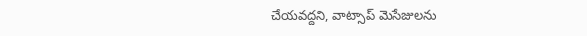చేయవద్దని, వాట్సాప్ మెసేజులను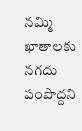నమ్మి ఖాతాలకు నగదు పంపొద్దని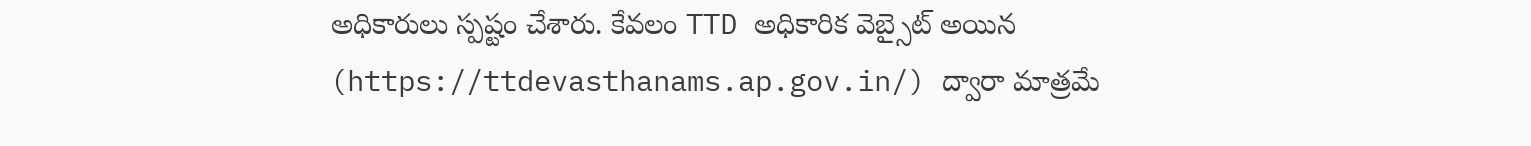అధికారులు స్పష్టం చేశారు. కేవలం TTD అధికారిక వెబ్సైట్ అయిన (https://ttdevasthanams.ap.gov.in/) ద్వారా మాత్రమే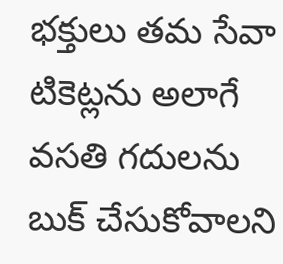భక్తులు తమ సేవా టికెట్లను అలాగే వసతి గదులను బుక్ చేసుకోవాలని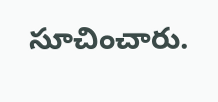సూచించారు.